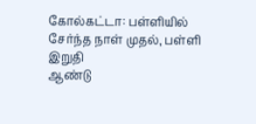கோல்கட்டா: பள்ளியில் சேர்ந்த நாள் முதல், பள்ளி இறுதி
ஆண்டு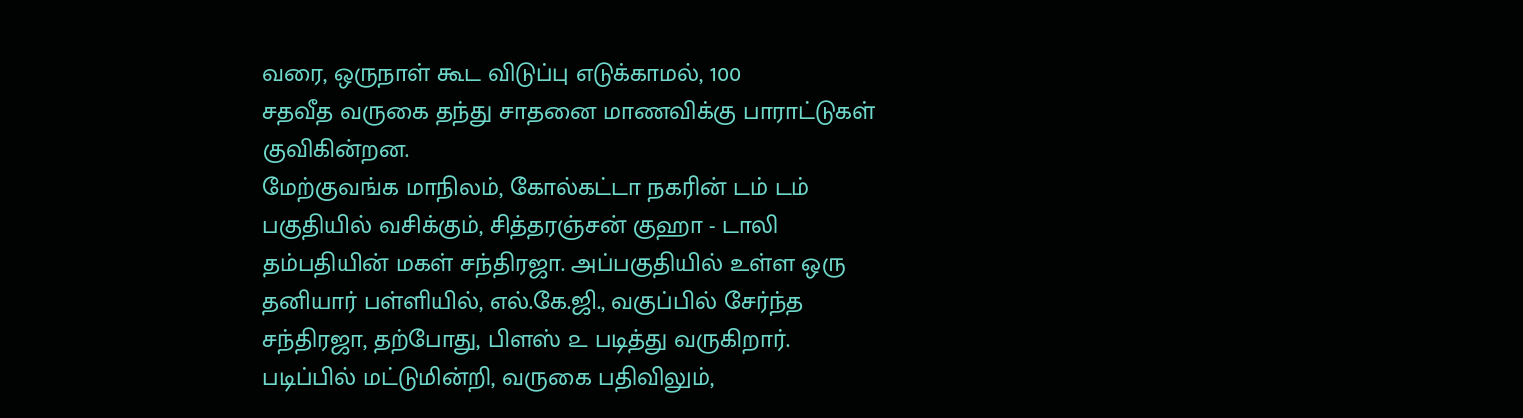வரை, ஒருநாள் கூட விடுப்பு எடுக்காமல், 100
சதவீத வருகை தந்து சாதனை மாணவிக்கு பாராட்டுகள்
குவிகின்றன.
மேற்குவங்க மாநிலம், கோல்கட்டா நகரின் டம் டம்
பகுதியில் வசிக்கும், சித்தரஞ்சன் குஹா - டாலி
தம்பதியின் மகள் சந்திரஜா. அப்பகுதியில் உள்ள ஒரு
தனியார் பள்ளியில், எல்.கே.ஜி., வகுப்பில் சேர்ந்த
சந்திரஜா, தற்போது, பிளஸ் ௨ படித்து வருகிறார்.
படிப்பில் மட்டுமின்றி, வருகை பதிவிலும்,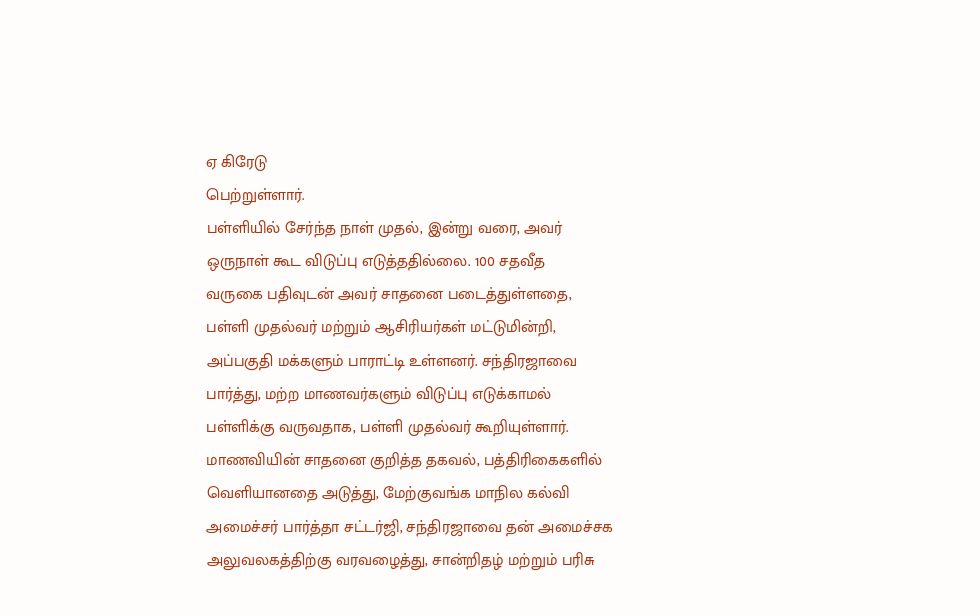ஏ கிரேடு
பெற்றுள்ளார்.
பள்ளியில் சேர்ந்த நாள் முதல், இன்று வரை, அவர்
ஒருநாள் கூட விடுப்பு எடுத்ததில்லை. 100 சதவீத
வருகை பதிவுடன் அவர் சாதனை படைத்துள்ளதை,
பள்ளி முதல்வர் மற்றும் ஆசிரியர்கள் மட்டுமின்றி,
அப்பகுதி மக்களும் பாராட்டி உள்ளனர். சந்திரஜாவை
பார்த்து, மற்ற மாணவர்களும் விடுப்பு எடுக்காமல்
பள்ளிக்கு வருவதாக, பள்ளி முதல்வர் கூறியுள்ளார்.
மாணவியின் சாதனை குறித்த தகவல், பத்திரிகைகளில்
வெளியானதை அடுத்து, மேற்குவங்க மாநில கல்வி
அமைச்சர் பார்த்தா சட்டர்ஜி, சந்திரஜாவை தன் அமைச்சக
அலுவலகத்திற்கு வரவழைத்து, சான்றிதழ் மற்றும் பரிசு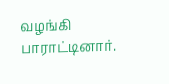வழங்கி பாராட்டினார்.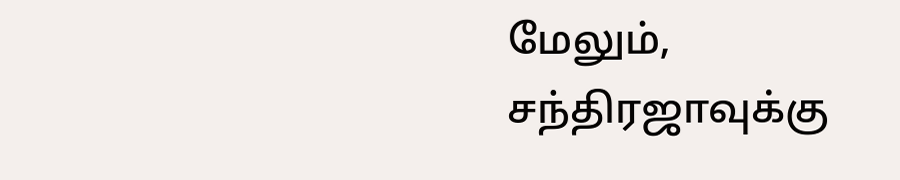மேலும், சந்திரஜாவுக்கு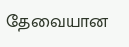தேவையான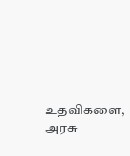உதவிகளை, அரசு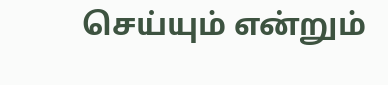செய்யும் என்றும்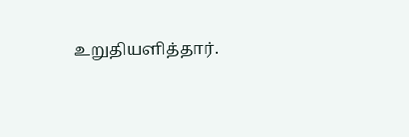உறுதியளித்தார்.